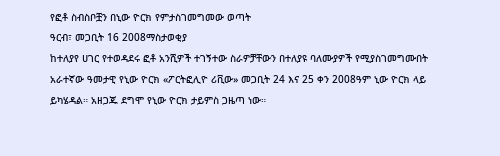የፎቶ ስብስቦቿን በኒው ዮርክ የምታስገመግመው ወጣት
ዓርብ፣ መጋቢት 16 2008ማስታወቂያ
ከተለያየ ሀገር የተወዳደሩ ፎቶ አንሺዎች ተገኝተው ስራዎቻቸውን በተለያዩ ባለሙያዎች የሚያስገመግሙበት አራተኛው ዓመታዊ የኒው ዮርክ «ፖርትፎሊዮ ሪቪው» መጋቢት 24 እና 25 ቀን 2008ዓም ኒው ዮርክ ላይ ይካሄዳል። አዘጋጁ ደግሞ የኒው ዮርክ ታይምስ ጋዜጣ ነው።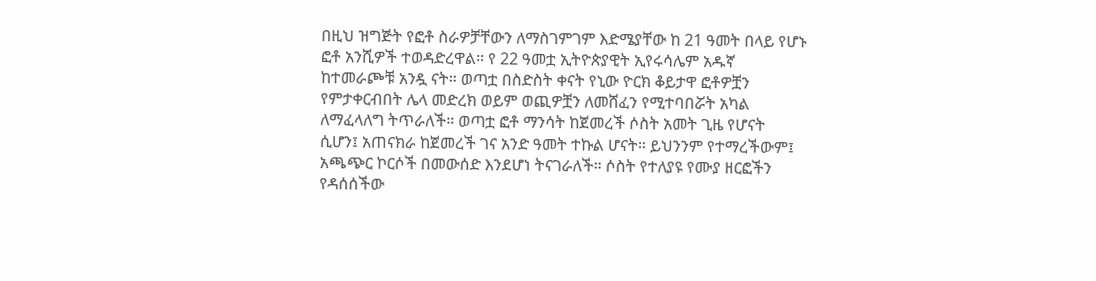በዚህ ዝግጅት የፎቶ ስራዎቻቸውን ለማስገምገም እድሜያቸው ከ 21 ዓመት በላይ የሆኑ ፎቶ አንሺዎች ተወዳድረዋል። የ 22 ዓመቷ ኢትዮጵያዊት ኢየሩሳሌም አዱኛ ከተመራጮቹ አንዷ ናት። ወጣቷ በስድስት ቀናት የኒው ዮርክ ቆይታዋ ፎቶዎቿን የምታቀርብበት ሌላ መድረክ ወይም ወጪዎቿን ለመሸፈን የሚተባበሯት አካል ለማፈላለግ ትጥራለች። ወጣቷ ፎቶ ማንሳት ከጀመረች ሶስት አመት ጊዜ የሆናት ሲሆን፤ አጠናክራ ከጀመረች ገና አንድ ዓመት ተኩል ሆናት። ይህንንም የተማረችውም፤ አጫጭር ኮርሶች በመውሰድ እንደሆነ ትናገራለች። ሶስት የተለያዩ የሙያ ዘርፎችን የዳሰሰችው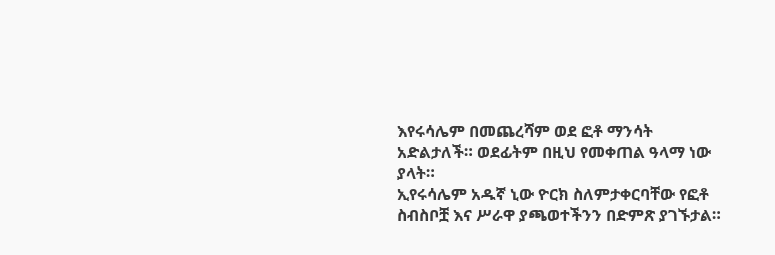እየሩሳሌም በመጨረሻም ወደ ፎቶ ማንሳት አድልታለች። ወደፊትም በዚህ የመቀጠል ዓላማ ነው ያላት።
ኢየሩሳሌም አዱኛ ኒው ዮርክ ስለምታቀርባቸው የፎቶ ስብስቦቿ እና ሥራዋ ያጫወተችንን በድምጽ ያገኙታል።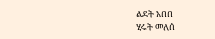ልደት አበበ
ሂሩት መለሰ